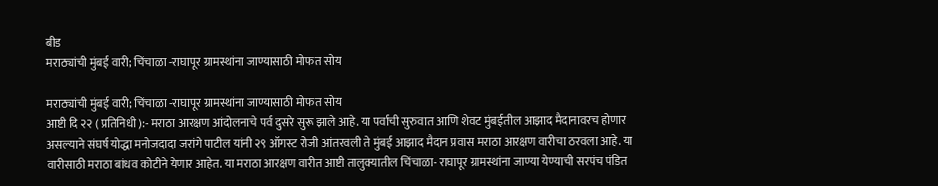बीड
मराठ्यांची मुंबई वारी; चिंचाळा -राघापूर ग्रामस्थांना जाण्यासाठी मोफत सोय

मराठ्यांची मुंबई वारी; चिंचाळा -राघापूर ग्रामस्थांना जाण्यासाठी मोफत सोय
आष्टी दि २२ ( प्रतिनिधी ):- मराठा आरक्षण आंदोलनाचे पर्व दुसरे सुरू झाले आहे. या पर्वाची सुरुवात आणि शेवट मुंबईतील आझाद मैदानावरच होणार असल्याने संघर्ष योद्धा मनोजदादा जरांगे पाटील यांनी २९ ऑगस्ट रोजी आंतरवली ते मुंबई आझाद मैदान प्रवास मराठा आरक्षण वारीचा ठरवला आहे. या वारीसाठी मराठा बांधव कोटीने येणार आहेत. या मराठा आरक्षण वारीत आष्टी तालुक्यातील चिंचाळा- राघापूर ग्रामस्थांना जाण्या येण्याची सरपंच पंडित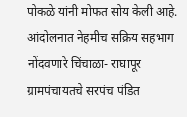पोकळे यांनी मोफत सोय केली आहे. आंदोलनात नेहमीच सक्रिय सहभाग नोंदवणारे चिंचाळा- राघापूर ग्रामपंचायतचे सरपंच पंडित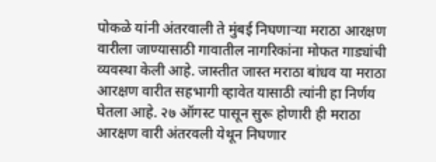पोकळे यांनी अंतरवाली ते मुंबई निघणाऱ्या मराठा आरक्षण वारीला जाण्यासाठी गावातील नागरिकांना मोफत गाड्यांची व्यवस्था केली आहे. जास्तीत जास्त मराठा बांधव या मराठा आरक्षण वारीत सहभागी व्हावेत यासाठी त्यांनी हा निर्णय घेतला आहे. २७ ऑगस्ट पासून सुरू होणारी ही मराठा आरक्षण वारी अंतरवली येथून निघणार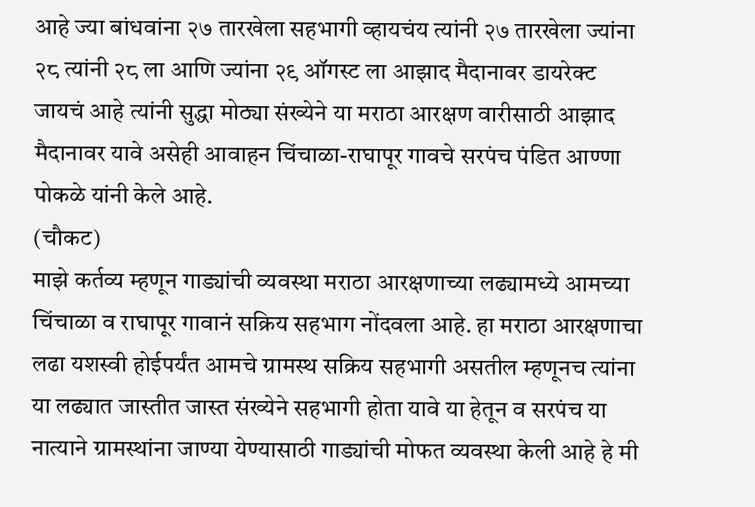आहे ज्या बांधवांना २७ तारखेला सहभागी व्हायचंय त्यांनी २७ तारखेला ज्यांना २८ त्यांनी २८ ला आणि ज्यांना २९ ऑगस्ट ला आझाद मैदानावर डायरेक्ट जायचं आहे त्यांनी सुद्धा मोठ्या संख्येने या मराठा आरक्षण वारीसाठी आझाद मैदानावर यावे असेही आवाहन चिंचाळा-राघापूर गावचे सरपंच पंडित आण्णा पोकळे यांनी केले आहे.
(चौकट)
माझे कर्तव्य म्हणून गाड्यांची व्यवस्था मराठा आरक्षणाच्या लढ्यामध्ये आमच्या चिंचाळा व राघापूर गावानं सक्रिय सहभाग नोंदवला आहे. हा मराठा आरक्षणाचा लढा यशस्वी होईपर्यंत आमचे ग्रामस्थ सक्रिय सहभागी असतील म्हणूनच त्यांना या लढ्यात जास्तीत जास्त संख्येने सहभागी होता यावे या हेतून व सरपंच या नात्याने ग्रामस्थांना जाण्या येण्यासाठी गाड्यांची मोफत व्यवस्था केली आहे हे मी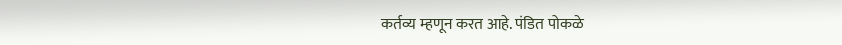कर्तव्य म्हणून करत आहे. पंडित पोकळे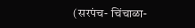(सरपंच- चिंचाळा-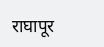राघापूर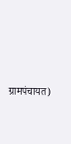ग्रामपंचायत)